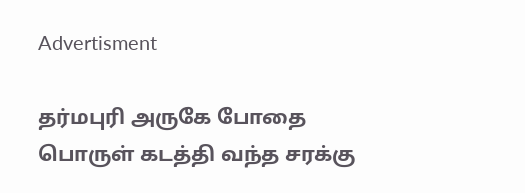Advertisment

தர்மபுரி அருகே போதை பொருள் கடத்தி வந்த சரக்கு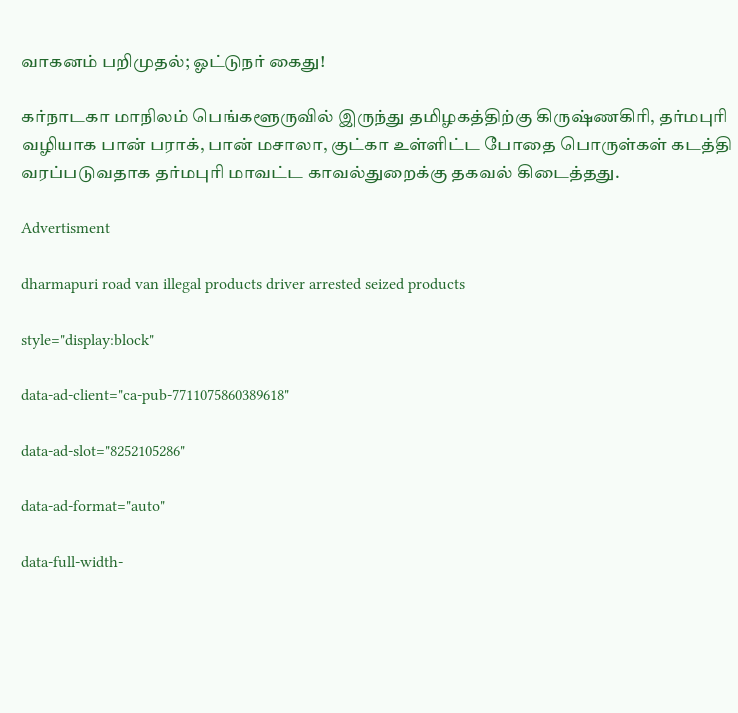வாகனம் பறிமுதல்; ஓட்டுநர் கைது!

கர்நாடகா மாநிலம் பெங்களூருவில் இருந்து தமிழகத்திற்கு கிருஷ்ணகிரி, தர்மபுரி வழியாக பான் பராக், பான் மசாலா, குட்கா உள்ளிட்ட போதை பொருள்கள் கடத்தி வரப்படுவதாக தர்மபுரி மாவட்ட காவல்துறைக்கு தகவல் கிடைத்தது.

Advertisment

dharmapuri road van illegal products driver arrested seized products

style="display:block"

data-ad-client="ca-pub-7711075860389618"

data-ad-slot="8252105286"

data-ad-format="auto"

data-full-width-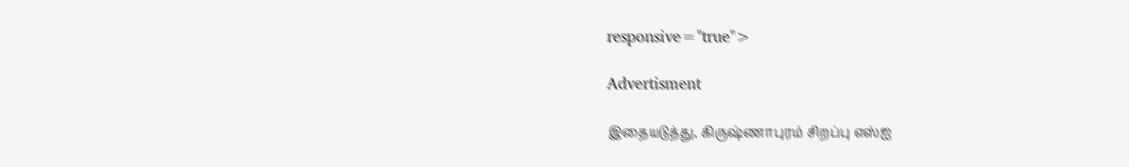responsive="true">

Advertisment

இதையடுத்து, கிருஷ்ணாபுரம் சிறப்பு எஸ்ஐ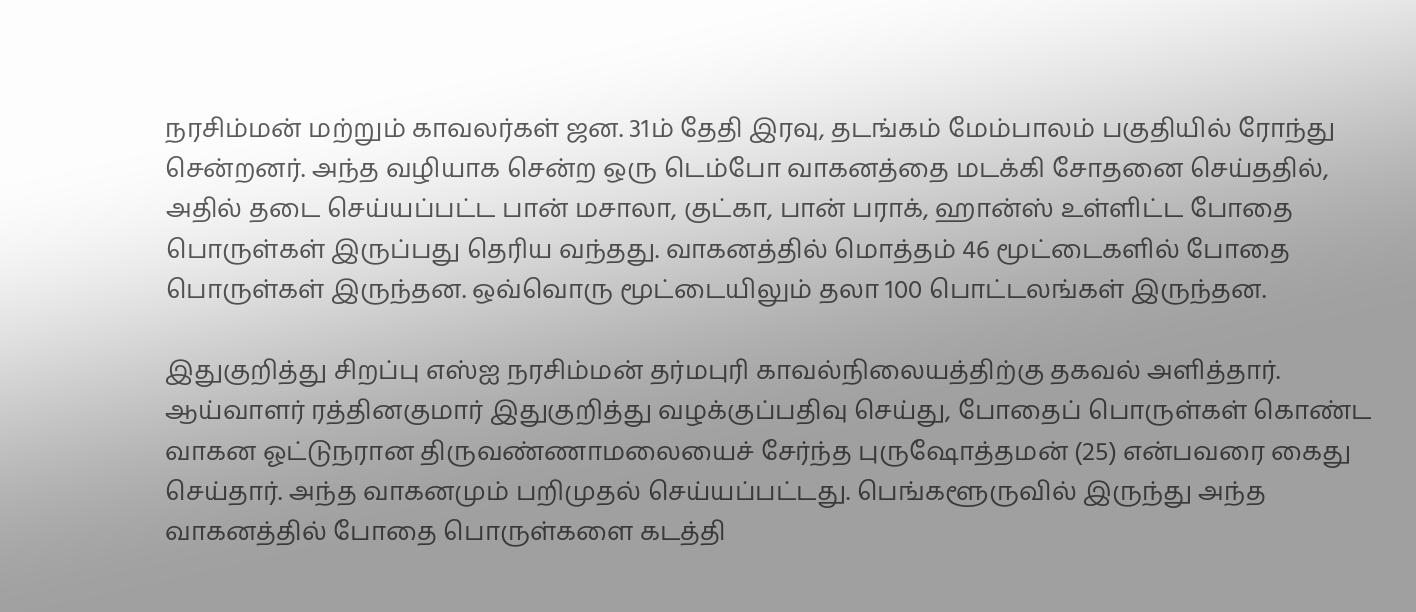நரசிம்மன் மற்றும் காவலர்கள் ஜன. 31ம் தேதி இரவு, தடங்கம் மேம்பாலம் பகுதியில் ரோந்து சென்றனர். அந்த வழியாக சென்ற ஒரு டெம்போ வாகனத்தை மடக்கி சோதனை செய்ததில், அதில் தடை செய்யப்பட்ட பான் மசாலா, குட்கா, பான் பராக், ஹான்ஸ் உள்ளிட்ட போதை பொருள்கள் இருப்பது தெரிய வந்தது. வாகனத்தில் மொத்தம் 46 மூட்டைகளில் போதை பொருள்கள் இருந்தன. ஒவ்வொரு மூட்டையிலும் தலா 100 பொட்டலங்கள் இருந்தன.

இதுகுறித்து சிறப்பு எஸ்ஐ நரசிம்மன் தர்மபுரி காவல்நிலையத்திற்கு தகவல் அளித்தார். ஆய்வாளர் ரத்தினகுமார் இதுகுறித்து வழக்குப்பதிவு செய்து, போதைப் பொருள்கள் கொண்ட வாகன ஓட்டுநரான திருவண்ணாமலையைச் சேர்ந்த புருஷோத்தமன் (25) என்பவரை கைது செய்தார். அந்த வாகனமும் பறிமுதல் செய்யப்பட்டது. பெங்களூருவில் இருந்து அந்த வாகனத்தில் போதை பொருள்களை கடத்தி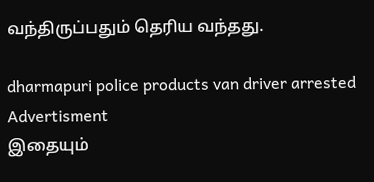வந்திருப்பதும் தெரிய வந்தது.

dharmapuri police products van driver arrested
Advertisment
இதையும்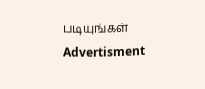படியுங்கள்
Advertisment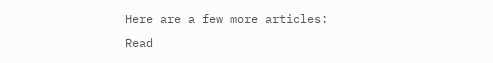Here are a few more articles:
Read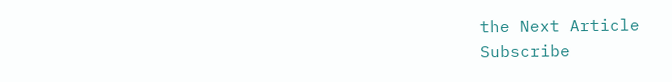the Next Article
Subscribe